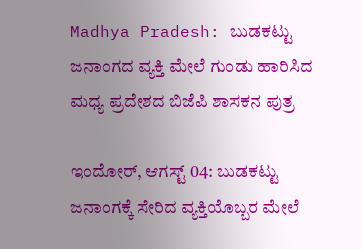Madhya Pradesh: ಬುಡಕಟ್ಟು ಜನಾಂಗದ ವ್ಯಕ್ತಿ ಮೇಲೆ ಗುಂಡು ಹಾರಿಸಿದ ಮಧ್ಯ ಪ್ರದೇಶದ ಬಿಜೆಪಿ ಶಾಸಕನ ಪುತ್ರ

ಇಂದೋರ್‌, ಆಗಸ್ಟ್‌ 04: ಬುಡಕಟ್ಟು ಜನಾಂಗಕ್ಕೆ ಸೇರಿದ ವ್ಯಕ್ತಿಯೊಬ್ಬರ ಮೇಲೆ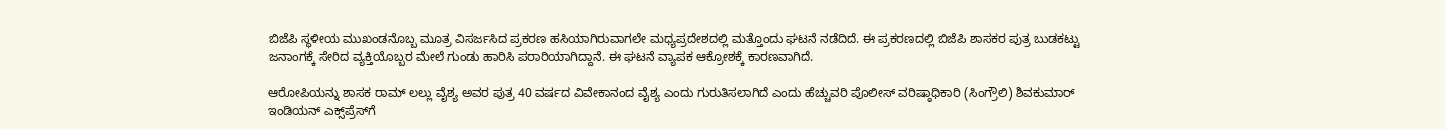ಬಿಜೆಪಿ ಸ್ಥಳೀಯ ಮುಖಂಡನೊಬ್ಬ ಮೂತ್ರ ವಿಸರ್ಜಸಿದ ಪ್ರಕರಣ ಹಸಿಯಾಗಿರುವಾಗಲೇ ಮಧ್ಯಪ್ರದೇಶದಲ್ಲಿ ಮತ್ತೊಂದು ಘಟನೆ ನಡೆದಿದೆ. ಈ ಪ್ರಕರಣದಲ್ಲಿ ಬಿಜೆಪಿ ಶಾಸಕರ ಪುತ್ರ ಬುಡಕಟ್ಟು ಜನಾಂಗಕ್ಕೆ ಸೇರಿದ ವ್ಯಕ್ತಿಯೊಬ್ಬರ ಮೇಲೆ ಗುಂಡು ಹಾರಿಸಿ ಪರಾರಿಯಾಗಿದ್ದಾನೆ. ಈ ಘಟನೆ ವ್ಯಾಪಕ ಆಕ್ರೋಶಕ್ಕೆ ಕಾರಣವಾಗಿದೆ.

ಆರೋಪಿಯನ್ನು ಶಾಸಕ ರಾಮ್ ಲಲ್ಲು ವೈಶ್ಯ ಅವರ ಪುತ್ರ 40 ವರ್ಷದ ವಿವೇಕಾನಂದ ವೈಶ್ಯ ಎಂದು ಗುರುತಿಸಲಾಗಿದೆ ಎಂದು ಹೆಚ್ಚುವರಿ ಪೊಲೀಸ್ ವರಿಷ್ಠಾಧಿಕಾರಿ (ಸಿಂಗ್ರೌಲಿ) ಶಿವಕುಮಾರ್ ಇಂಡಿಯನ್ ಎಕ್ಸ್‌ಪ್ರೆಸ್‌ಗೆ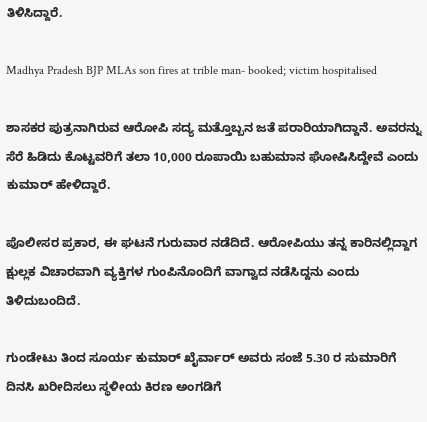ತಿಳಿಸಿದ್ದಾರೆ.

Madhya Pradesh BJP MLAs son fires at trible man- booked; victim hospitalised

ಶಾಸಕರ ಪುತ್ರನಾಗಿರುವ ಆರೋಪಿ ಸದ್ಯ ಮತ್ತೊಬ್ಬನ ಜತೆ ಪರಾರಿಯಾಗಿದ್ದಾನೆ. ಅವರನ್ನು ಸೆರೆ ಹಿಡಿದು ಕೊಟ್ಟವರಿಗೆ ತಲಾ 10,000 ರೂಪಾಯಿ ಬಹುಮಾನ ಘೋಷಿಸಿದ್ದೇವೆ ಎಂದು ಕುಮಾರ್ ಹೇಳಿದ್ದಾರೆ.

ಪೊಲೀಸರ ಪ್ರಕಾರ, ಈ ಘಟನೆ ಗುರುವಾರ ನಡೆದಿದೆ. ಆರೋಪಿಯು ತನ್ನ ಕಾರಿನಲ್ಲಿದ್ದಾಗ ಕ್ಷುಲ್ಲಕ ವಿಚಾರವಾಗಿ ವ್ಯಕ್ತಿಗಳ ಗುಂಪಿನೊಂದಿಗೆ ವಾಗ್ವಾದ ನಡೆಸಿದ್ದನು ಎಂದು ತಿಳಿದುಬಂದಿದೆ.

ಗುಂಡೇಟು ತಿಂದ ಸೂರ್ಯ ಕುಮಾರ್ ಖೈರ್ವಾರ್ ಅವರು ಸಂಜೆ 5.30 ರ ಸುಮಾರಿಗೆ ದಿನಸಿ ಖರೀದಿಸಲು ಸ್ಥಳೀಯ ಕಿರಣ ಅಂಗಡಿಗೆ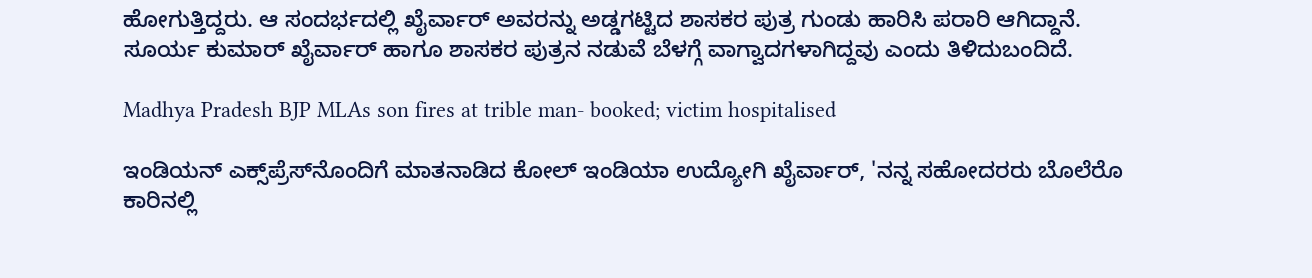ಹೋಗುತ್ತಿದ್ದರು. ಆ ಸಂದರ್ಭದಲ್ಲಿ ಖೈರ್ವಾರ್‌ ಅವರನ್ನು ಅಡ್ಡಗಟ್ಟಿದ ಶಾಸಕರ ಪುತ್ರ ಗುಂಡು ಹಾರಿಸಿ ಪರಾರಿ ಆಗಿದ್ದಾನೆ. ಸೂರ್ಯ ಕುಮಾರ್ ಖೈರ್ವಾರ್ ಹಾಗೂ ಶಾಸಕರ ಪುತ್ರನ ನಡುವೆ ಬೆಳಗ್ಗೆ ವಾಗ್ವಾದಗಳಾಗಿದ್ದವು ಎಂದು ತಿಳಿದುಬಂದಿದೆ.

Madhya Pradesh BJP MLAs son fires at trible man- booked; victim hospitalised

ಇಂಡಿಯನ್ ಎಕ್ಸ್‌ಪ್ರೆಸ್‌ನೊಂದಿಗೆ ಮಾತನಾಡಿದ ಕೋಲ್ ಇಂಡಿಯಾ ಉದ್ಯೋಗಿ ಖೈರ್ವಾರ್, 'ನನ್ನ ಸಹೋದರರು ಬೊಲೆರೊ ಕಾರಿನಲ್ಲಿ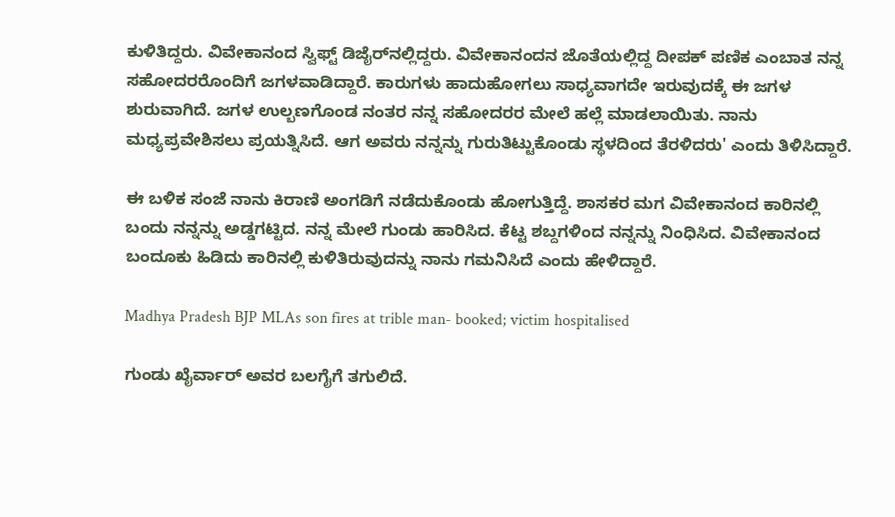ಕುಳಿತಿದ್ದರು. ವಿವೇಕಾನಂದ ಸ್ವಿಫ್ಟ್ ಡಿಜೈರ್‌ನಲ್ಲಿದ್ದರು. ವಿವೇಕಾನಂದನ ಜೊತೆಯಲ್ಲಿದ್ದ ದೀಪಕ್ ಪಣಿಕ ಎಂಬಾತ ನನ್ನ ಸಹೋದರರೊಂದಿಗೆ ಜಗಳವಾಡಿದ್ದಾರೆ. ಕಾರುಗಳು ಹಾದುಹೋಗಲು ಸಾಧ್ಯವಾಗದೇ ಇರುವುದಕ್ಕೆ ಈ ಜಗಳ ಶುರುವಾಗಿದೆ. ಜಗಳ ಉಲ್ಬಣಗೊಂಡ ನಂತರ ನನ್ನ ಸಹೋದರರ ಮೇಲೆ ಹಲ್ಲೆ ಮಾಡಲಾಯಿತು. ನಾನು ಮಧ್ಯಪ್ರವೇಶಿಸಲು ಪ್ರಯತ್ನಿಸಿದೆ. ಆಗ ಅವರು ನನ್ನನ್ನು ಗುರುತಿಟ್ಟುಕೊಂಡು ಸ್ಥಳದಿಂದ ತೆರಳಿದರು' ಎಂದು ತಿಳಿಸಿದ್ದಾರೆ.

ಈ ಬಳಿಕ ಸಂಜೆ ನಾನು ಕಿರಾಣಿ ಅಂಗಡಿಗೆ ನಡೆದುಕೊಂಡು ಹೋಗುತ್ತಿದ್ದೆ. ಶಾಸಕರ ಮಗ ವಿವೇಕಾನಂದ ಕಾರಿನಲ್ಲಿ ಬಂದು ನನ್ನನ್ನು ಅಡ್ಡಗಟ್ಟಿದ. ನನ್ನ ಮೇಲೆ ಗುಂಡು ಹಾರಿಸಿದ. ಕೆಟ್ಟ ಶಬ್ದಗಳಿಂದ ನನ್ನನ್ನು ನಿಂಧಿಸಿದ. ವಿವೇಕಾನಂದ ಬಂದೂಕು ಹಿಡಿದು ಕಾರಿನಲ್ಲಿ ಕುಳಿತಿರುವುದನ್ನು ನಾನು ಗಮನಿಸಿದೆ ಎಂದು ಹೇಳಿದ್ದಾರೆ.

Madhya Pradesh BJP MLAs son fires at trible man- booked; victim hospitalised

ಗುಂಡು ಖೈರ್ವಾರ್ ಅವರ ಬಲಗೈಗೆ ತಗುಲಿದೆ.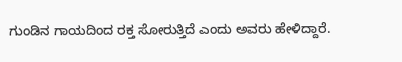ಗುಂಡಿನ ಗಾಯದಿಂದ ರಕ್ತ ಸೋರುತ್ತಿದೆ ಎಂದು ಅವರು ಹೇಳಿದ್ದಾರೆ.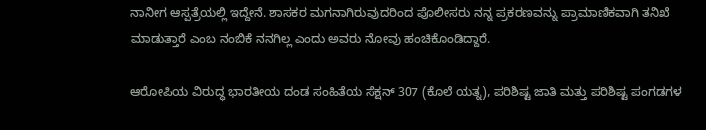ನಾನೀಗ ಆಸ್ಪತ್ರೆಯಲ್ಲಿ ಇದ್ದೇನೆ. ಶಾಸಕರ ಮಗನಾಗಿರುವುದರಿಂದ ಪೊಲೀಸರು ನನ್ನ ಪ್ರಕರಣವನ್ನು ಪ್ರಾಮಾಣಿಕವಾಗಿ ತನಿಖೆ ಮಾಡುತ್ತಾರೆ ಎಂಬ ನಂಬಿಕೆ ನನಗಿಲ್ಲ ಎಂದು ಅವರು ನೋವು ಹಂಚಿಕೊಂಡಿದ್ದಾರೆ.

ಆರೋಪಿಯ ವಿರುದ್ಧ ಭಾರತೀಯ ದಂಡ ಸಂಹಿತೆಯ ಸೆಕ್ಷನ್ 307 (ಕೊಲೆ ಯತ್ನ), ಪರಿಶಿಷ್ಟ ಜಾತಿ ಮತ್ತು ಪರಿಶಿಷ್ಟ ಪಂಗಡಗಳ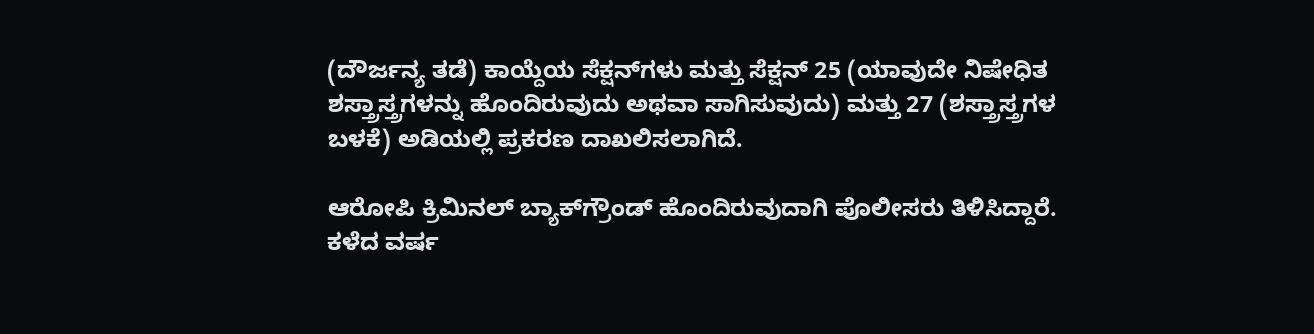(ದೌರ್ಜನ್ಯ ತಡೆ) ಕಾಯ್ದೆಯ ಸೆಕ್ಷನ್‌ಗಳು ಮತ್ತು ಸೆಕ್ಷನ್ 25 (ಯಾವುದೇ ನಿಷೇಧಿತ ಶಸ್ತ್ರಾಸ್ತ್ರಗಳನ್ನು ಹೊಂದಿರುವುದು ಅಥವಾ ಸಾಗಿಸುವುದು) ಮತ್ತು 27 (ಶಸ್ತ್ರಾಸ್ತ್ರಗಳ ಬಳಕೆ) ಅಡಿಯಲ್ಲಿ ಪ್ರಕರಣ ದಾಖಲಿಸಲಾಗಿದೆ.

ಆರೋಪಿ ಕ್ರಿಮಿನಲ್ ಬ್ಯಾಕ್‌ಗ್ರೌಂಡ್‌ ಹೊಂದಿರುವುದಾಗಿ ಪೊಲೀಸರು ತಿಳಿಸಿದ್ದಾರೆ. ಕಳೆದ ವರ್ಷ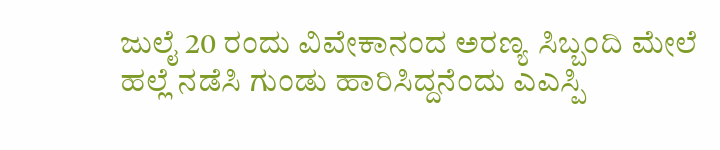ಜುಲೈ 20 ರಂದು ವಿವೇಕಾನಂದ ಅರಣ್ಯ ಸಿಬ್ಬಂದಿ ಮೇಲೆ ಹಲ್ಲೆ ನಡೆಸಿ ಗುಂಡು ಹಾರಿಸಿದ್ದನೆಂದು ಎಎಸ್ಪಿ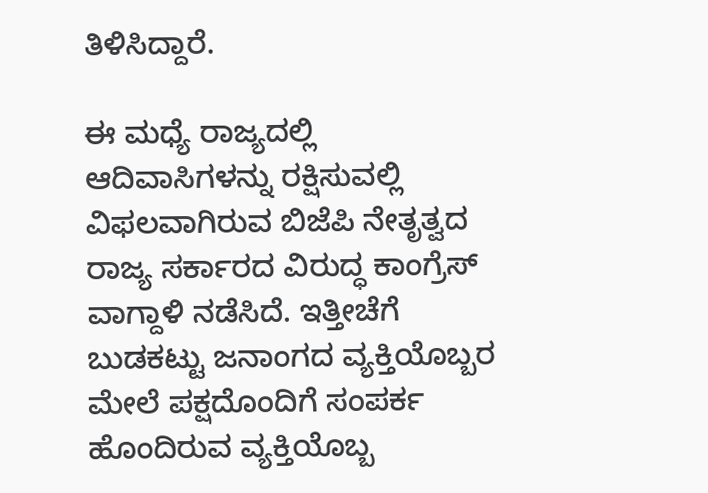ತಿಳಿಸಿದ್ದಾರೆ.

ಈ ಮಧ್ಯೆ ರಾಜ್ಯದಲ್ಲಿ ಆದಿವಾಸಿಗಳನ್ನು ರಕ್ಷಿಸುವಲ್ಲಿ ವಿಫಲವಾಗಿರುವ ಬಿಜೆಪಿ ನೇತೃತ್ವದ ರಾಜ್ಯ ಸರ್ಕಾರದ ವಿರುದ್ಧ ಕಾಂಗ್ರೆಸ್ ವಾಗ್ದಾಳಿ ನಡೆಸಿದೆ. ಇತ್ತೀಚೆಗೆ ಬುಡಕಟ್ಟು ಜನಾಂಗದ ವ್ಯಕ್ತಿಯೊಬ್ಬರ ಮೇಲೆ ಪಕ್ಷದೊಂದಿಗೆ ಸಂಪರ್ಕ ಹೊಂದಿರುವ ವ್ಯಕ್ತಿಯೊಬ್ಬ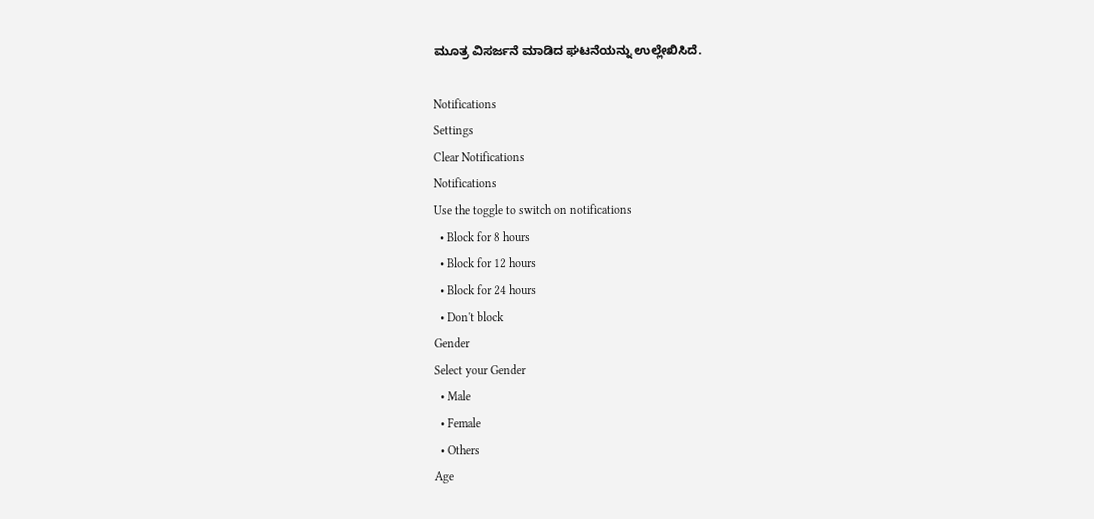ಮೂತ್ರ ವಿಸರ್ಜನೆ ಮಾಡಿದ ಘಟನೆಯನ್ನು ಉಲ್ಲೇಖಿಸಿದೆ.

Notifications
Settings
Clear Notifications
Notifications
Use the toggle to switch on notifications
  • Block for 8 hours
  • Block for 12 hours
  • Block for 24 hours
  • Don't block
Gender
Select your Gender
  • Male
  • Female
  • Others
Age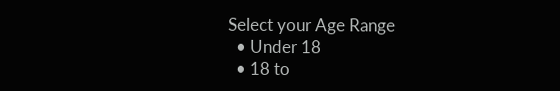Select your Age Range
  • Under 18
  • 18 to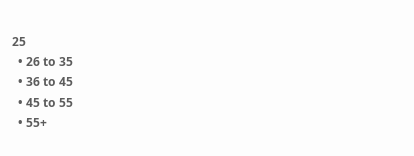25
  • 26 to 35
  • 36 to 45
  • 45 to 55
  • 55+